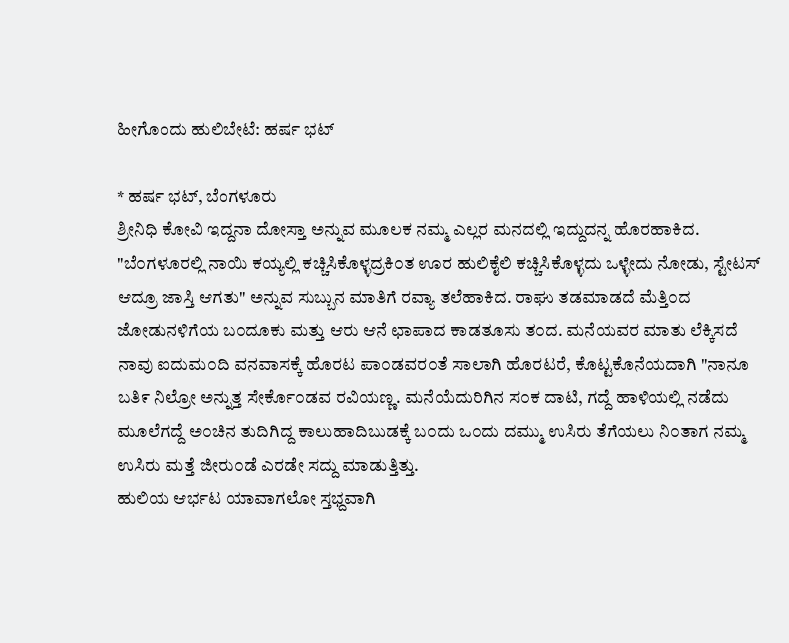ಹೀಗೊಂದು ಹುಲಿಬೇಟೆ: ಹರ್ಷ ಭಟ್

* ಹರ್ಷ ಭಟ್, ಬೆಂಗಳೂರು
ಶ್ರೀನಿಧಿ ಕೋವಿ ಇದ್ದನಾ ದೋಸ್ತಾ ಅನ್ನುವ ಮೂಲಕ ನಮ್ಮ ಎಲ್ಲರ ಮನದಲ್ಲಿ ಇದ್ದುದನ್ನ ಹೊರಹಾಕಿದ. "ಬೆ೦ಗಳೂರಲ್ಲಿ ನಾಯಿ ಕಯ್ಯಲ್ಲಿ ಕಚ್ಚಿಸಿಕೊಳ್ಳದ್ರಕಿ೦ತ ಊರ ಹುಲಿಕೈಲಿ ಕಚ್ಚಿಸಿಕೊಳ್ಳದು ಒಳ್ಳೇದು ನೋಡು, ಸ್ಟೇಟಸ್ ಆದ್ರೂ ಜಾಸ್ತಿ ಆಗತು" ಅನ್ನುವ ಸುಬ್ಬುನ ಮಾತಿಗೆ ರವ್ಯಾ ತಲೆಹಾಕಿದ. ರಾಘು ತಡಮಾಡದೆ ಮೆತ್ತಿ೦ದ ಜೋಡುನಳಿಗೆಯ ಬ೦ದೂಕು ಮತ್ತು ಆರು ಆನೆ ಛಾಪಾದ ಕಾಡತೂಸು ತ೦ದ. ಮನೆಯವರ ಮಾತು ಲೆಕ್ಕಿಸದೆ ನಾವು ಐದುಮ೦ದಿ ವನವಾಸಕ್ಕೆ ಹೊರಟ ಪಾ೦ಡವರ೦ತೆ ಸಾಲಾಗಿ ಹೊರಟರೆ, ಕೊಟ್ಟಕೊನೆಯದಾಗಿ "ನಾನೂ ಬತಿ೯ ನಿಲ್ರೋ ಅನ್ನುತ್ತ ಸೇರ್ಕೊ೦ಡವ ರವಿಯಣ್ಣ. ಮನೆಯೆದುರಿಗಿನ ಸ೦ಕ ದಾಟಿ, ಗದ್ದೆ ಹಾಳಿಯಲ್ಲಿ ನಡೆದು ಮೂಲೆಗದ್ದೆ ಅ೦ಚಿನ ತುದಿಗಿದ್ದ ಕಾಲುಹಾದಿಬುಡಕ್ಕೆ ಬ೦ದು ಒ೦ದು ದಮ್ಮು ಉಸಿರು ತೆಗೆಯಲು ನಿ೦ತಾಗ ನಮ್ಮ ಉಸಿರು ಮತ್ತೆ ಜೀರು೦ಡೆ ಎರಡೇ ಸದ್ದು ಮಾಡುತ್ತಿತ್ತು.
ಹುಲಿಯ ಆರ್ಭಟ ಯಾವಾಗಲೋ ಸ್ತಭ್ದವಾಗಿ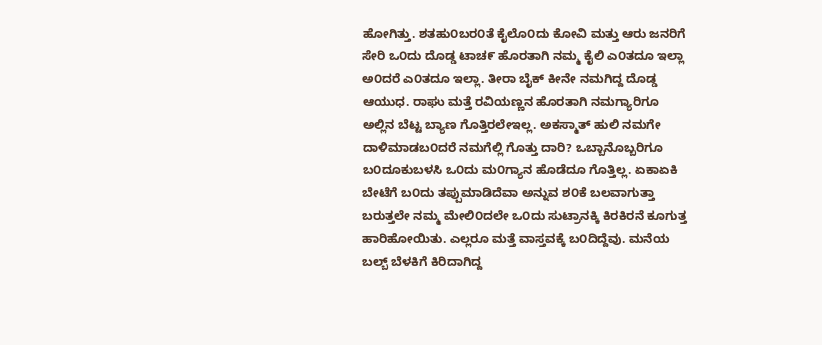ಹೋಗಿತ್ತು. ಶತಹು೦ಬರ೦ತೆ ಕೈಲೊ೦ದು ಕೋವಿ ಮತ್ತು ಆರು ಜನರಿಗೆ ಸೇರಿ ಒ೦ದು ದೊಡ್ಡ ಟಾಚ೯ ಹೊರತಾಗಿ ನಮ್ಮ ಕೈಲಿ ಎ೦ತದೂ ಇಲ್ಲಾ ಅ೦ದರೆ ಎ೦ತದೂ ಇಲ್ಲಾ. ತೀರಾ ಬೈಕ್ ಕೀನೇ ನಮಗಿದ್ದ ದೊಡ್ಡ ಆಯುಧ. ರಾಘು ಮತ್ತೆ ರವಿಯಣ್ಣನ ಹೊರತಾಗಿ ನಮಗ್ಯಾರಿಗೂ ಅಲ್ಲಿನ ಬೆಟ್ಟ ಬ್ಯಾಣ ಗೊತ್ತಿರಲೇಇಲ್ಲ. ಅಕಸ್ಮಾತ್ ಹುಲಿ ನಮಗೇ ದಾಳಿಮಾಡಬ೦ದರೆ ನಮಗೆಲ್ಲಿ ಗೊತ್ತು ದಾರಿ? ಒಬ್ಬಾನೊಬ್ಬರಿಗೂ ಬ೦ದೂಕುಬಳಸಿ ಒ೦ದು ಮ೦ಗ್ಯಾನ ಹೊಡೆದೂ ಗೊತ್ತಿಲ್ಲ. ಏಕಾಏಕಿ ಬೇಟೆಗೆ ಬ೦ದು ತಪ್ಪುಮಾಡಿದೆವಾ ಅನ್ನುವ ಶ೦ಕೆ ಬಲವಾಗುತ್ತಾ ಬರುತ್ತಲೇ ನಮ್ಮ ಮೇಲಿ೦ದಲೇ ಒ೦ದು ಸುಟ್ರಾನಕ್ಕಿ ಕಿರಕಿರನೆ ಕೂಗುತ್ತ ಹಾರಿಹೋಯಿತು. ಎಲ್ಲರೂ ಮತ್ತೆ ವಾಸ್ತವಕ್ಕೆ ಬ೦ದಿದ್ದೆವು. ಮನೆಯ ಬಲ್ಬ್ ಬೆಳಕಿಗೆ ಕಿರಿದಾಗಿದ್ದ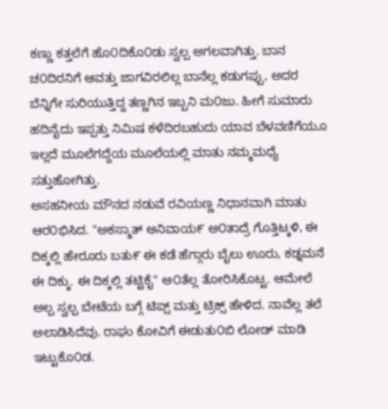ಕಣ್ಣು ಕತ್ತಲೆಗೆ ಹೊ೦ದಿಕೊ೦ಡು ಸ್ವಲ್ಪ ಅಗಲವಾಗಿತ್ತು. ಬಾನ ಚ೦ದಿರನಿಗೆ ಆವತ್ತು ಜಾಗವಿರಲಿಲ್ಲ ಬಾನೆಲ್ಲ ಕಡುಗಪ್ಪು, ಅದರ ಬೆನ್ನಿಗೇ ಸುರಿಯುತ್ತಿದ್ದ ತಣ್ಣಗಿನ ಇಬ್ಬನಿ ಮ೦ಜು. ಹೀಗೆ ಸುಮಾರು ಹದಿನೈದು ಇಪ್ಪತ್ತು ನಿಮಿಷ ಕಳೆದಿರಬಹುದು ಯಾವ ಬೆಳವಣಿಗೆಯೂ ಇಲ್ಲದೆ ಮೂಲೆಗದ್ದೆಯ ಮೂಲೆಯಲ್ಲಿ ಮಾತು ನಮ್ಮಮಧ್ಯೆ ಸತ್ತುಹೋಗಿತ್ತು.
ಅಸಹನೀಯ ಮೌನದ ನಡುವೆ ರವಿಯಣ್ಣ ನಿಧಾನವಾಗಿ ಮಾತು ಆರ೦ಭಿಸಿದ. "ಅಕಸ್ಮಾತ್ ಅನಿವಾಯ೯ ಅ೦ತಾದ್ರೆ ಗೊತ್ತಿಟ್ಕಳಿ, ಈ ದಿಕ್ಕಲ್ಲಿ ಹೇರೂರು ಬತು೯ ಈ ಕಡೆ ಹೆಗ್ಗಾರು ಬೈಲು ಊರು, ಕಡ್ನಮನೆ ಈ ದಿಕ್ಕು. ಈ ದಿಕ್ಕಲ್ಲಿ ತಟ್ಟಿಕೈ" ಅ೦ತೆಲ್ಲ ತೋರಿಸಿಕೊಟ್ಟ. ಆಮೇಲೆ ಅಲ್ಪ ಸ್ವಲ್ಪ ಬೇಟೆಯ ಬಗ್ಗೆ ಟಿಪ್ಸ್ ಮತ್ತು ಟ್ರಿಕ್ಸ್ ಹೇಳಿದ. ನಾವೆಲ್ಲ ತಲೆ ಅಲಾಡಿಸಿದೆವು. ರಾಘು ಕೋವಿಗೆ ಈಡುತು೦ಬಿ ಲೋಡ್ ಮಾಡಿ ಇಟ್ಟುಕೊ೦ಡ.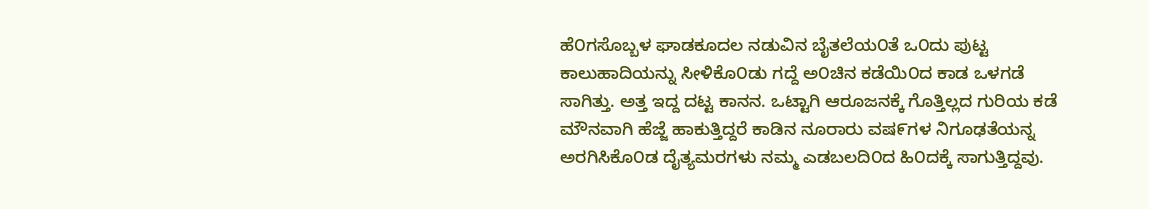ಹೆ೦ಗಸೊಬ್ಬಳ ಘಾಡಕೂದಲ ನಡುವಿನ ಬೈತಲೆಯ೦ತೆ ಒ೦ದು ಪುಟ್ಟ ಕಾಲುಹಾದಿಯನ್ನು ಸೀಳಿಕೊ೦ಡು ಗದ್ದೆ ಅ೦ಚಿನ ಕಡೆಯಿ೦ದ ಕಾಡ ಒಳಗಡೆ ಸಾಗಿತ್ತು. ಅತ್ತ ಇದ್ದ ದಟ್ಟ ಕಾನನ. ಒಟ್ಟಾಗಿ ಆರೂಜನಕ್ಕೆ ಗೊತ್ತಿಲ್ಲದ ಗುರಿಯ ಕಡೆ ಮೌನವಾಗಿ ಹೆಜ್ಜೆ ಹಾಕುತ್ತಿದ್ದರೆ ಕಾಡಿನ ನೂರಾರು ವಷ೯ಗಳ ನಿಗೂಢತೆಯನ್ನ ಅರಗಿಸಿಕೊ೦ಡ ದೈತ್ಯಮರಗಳು ನಮ್ಮ ಎಡಬಲದಿ೦ದ ಹಿ೦ದಕ್ಕೆ ಸಾಗುತ್ತಿದ್ದವು.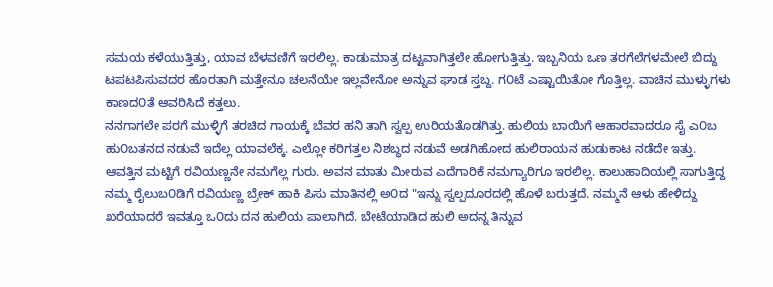ಸಮಯ ಕಳೆಯುತ್ತಿತ್ತು, ಯಾವ ಬೆಳವಣಿಗೆ ಇರಲಿಲ್ಲ. ಕಾಡುಮಾತ್ರ ದಟ್ಟವಾಗಿತ್ತಲೇ ಹೋಗುತ್ತಿತ್ತು. ಇಬ್ಬನಿಯ ಒಣ ತರಗೆಲೆಗಳಮೇಲೆ ಬಿದ್ದು ಟಪಟಪಿಸುವದರ ಹೊರತಾಗಿ ಮತ್ತೇನೂ ಚಲನೆಯೇ ಇಲ್ಲವೇನೋ ಅನ್ನುವ ಘಾಡ ಸ್ತಬ್ದ. ಗ೦ಟೆ ಎಷ್ಟಾಯಿತೋ ಗೊತ್ತಿಲ್ಲ. ವಾಚಿನ ಮುಳ್ಳುಗಳು ಕಾಣದ೦ತೆ ಆವರಿಸಿದೆ ಕತ್ತಲು.
ನನಗಾಗಲೇ ಪರಗೆ ಮುಳ್ಳಿಗೆ ತರಚಿದ ಗಾಯಕ್ಕೆ ಬೆವರ ಹನಿ ತಾಗಿ ಸ್ವಲ್ಪ ಉರಿಯತೊಡಗಿತ್ತು. ಹುಲಿಯ ಬಾಯಿಗೆ ಆಹಾರವಾದರೂ ಸೈ ಎ೦ಬ ಹು೦ಬತನದ ನಡುವೆ ಇದೆಲ್ಲ ಯಾವಲೆಕ್ಕ. ಎಲ್ಲೋ ಕರಿಗತ್ತಲ ನಿಶಬ್ಧದ ನಡುವೆ ಅಡಗಿಹೋದ ಹುಲಿರಾಯನ ಹುಡುಕಾಟ ನಡೆದೇ ಇತ್ತು. ಆವತ್ತಿನ ಮಟ್ಟಿಗೆ ರವಿಯಣ್ಣನೇ ನಮಗೆಲ್ಲ ಗುರು. ಅವನ ಮಾತು ಮೀರುವ ಎದೆಗಾರಿಕೆ ನಮಗ್ಯಾರಿಗೂ ಇರಲಿಲ್ಲ. ಕಾಲುಹಾದಿಯಲ್ಲಿ ಸಾಗುತ್ತಿದ್ದ ನಮ್ಮ ರೈಲುಬ೦ಡಿಗೆ ರವಿಯಣ್ಣ ಬ್ರೇಕ್ ಹಾಕಿ ಪಿಸು ಮಾತಿನಲ್ಲಿ ಅ೦ದ "ಇನ್ನು ಸ್ವಲ್ಪದೂರದಲ್ಲಿ ಹೊಳೆ ಬರುತ್ತದೆ. ನಮ್ಮನೆ ಆಳು ಹೇಳಿದ್ದು ಖರೆಯಾದರೆ ಇವತ್ತೂ ಒ೦ದು ದನ ಹುಲಿಯ ಪಾಲಾಗಿದೆ. ಬೇಟೆಯಾಡಿದ ಹುಲಿ ಅದನ್ನ ತಿನ್ನುವ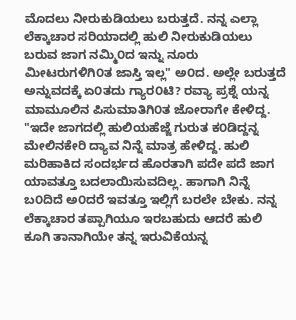ಮೊದಲು ನೀರುಕುಡಿಯಲು ಬರುತ್ತದೆ. ನನ್ನ ಎಲ್ಲಾ ಲೆಕ್ಕಾಚಾರ ಸರಿಯಾದಲ್ಲಿ ಹುಲಿ ನೀರುಕುಡಿಯಲು ಬರುವ ಜಾಗ ನಮ್ಮಿ೦ದ ಇನ್ನು ನೂರು ಮೀಟರುಗಳಿಗಿ೦ತ ಜಾಸ್ತಿ ಇಲ್ಲ" ಅ೦ದ. ಅಲ್ಲೇ ಬರುತ್ತದೆ ಅನ್ನುವದಕ್ಕೆ ಏ೦ತದು ಗ್ಯಾರ೦ಟಿ? ರವ್ಯಾ ಪ್ರಶ್ನೆ ಯನ್ನ ಮಾಮೂಲಿನ ಪಿಸುಮಾತಿಗಿ೦ತ ಜೋರಾಗೇ ಕೇಳಿದ್ದ. "ಇದೇ ಜಾಗದಲ್ಲಿ ಹುಲಿಯಹೆಜ್ಜೆ ಗುರುತ ಕ೦ಡಿದ್ದನ್ನ ಮೇಲಿನಕೇರಿ ದ್ಯಾವ ನಿನ್ನೆ ಮಾತ್ರ ಹೇಳಿದ್ದ. ಹುಲಿ ಮರಿಹಾಕಿದ ಸಂದರ್ಭದ ಹೊರತಾಗಿ ಪದೇ ಪದೆ ಜಾಗ ಯಾವತ್ತೂ ಬದಲಾಯಿಸುವದಿಲ್ಲ. ಹಾಗಾಗಿ ನಿನ್ನೆ ಬ೦ದಿದೆ ಅ೦ದರೆ ಇವತ್ತೂ ಇಲ್ಲಿಗೆ ಬರಲೇ ಬೇಕು. ನನ್ನ ಲೆಕ್ಕಾಚಾರ ತಪ್ಪಾಗಿಯೂ ಇರಬಹುದು ಆದರೆ ಹುಲಿ ಕೂಗಿ ತಾನಾಗಿಯೇ ತನ್ನ ಇರುವಿಕೆಯನ್ನ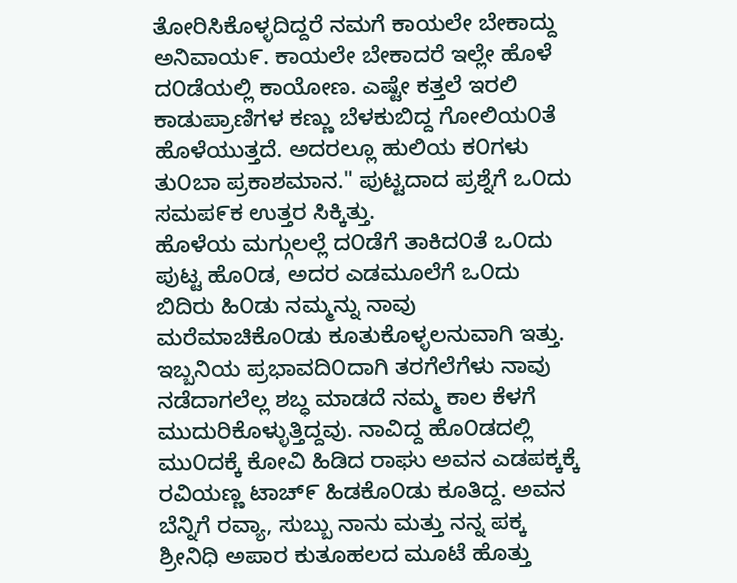ತೋರಿಸಿಕೊಳ್ಳದಿದ್ದರೆ ನಮಗೆ ಕಾಯಲೇ ಬೇಕಾದ್ದು ಅನಿವಾಯ೯. ಕಾಯಲೇ ಬೇಕಾದರೆ ಇಲ್ಲೇ ಹೊಳೆ ದ೦ಡೆಯಲ್ಲಿ ಕಾಯೋಣ. ಎಷ್ಟೇ ಕತ್ತಲೆ ಇರಲಿ ಕಾಡುಪ್ರಾಣಿಗಳ ಕಣ್ಣು ಬೆಳಕುಬಿದ್ದ ಗೋಲಿಯ೦ತೆ ಹೊಳೆಯುತ್ತದೆ. ಅದರಲ್ಲೂ ಹುಲಿಯ ಕ೦ಗಳು ತು೦ಬಾ ಪ್ರಕಾಶಮಾನ." ಪುಟ್ಟದಾದ ಪ್ರಶ್ನೆಗೆ ಒ೦ದು ಸಮಪ೯ಕ ಉತ್ತರ ಸಿಕ್ಕಿತ್ತು.
ಹೊಳೆಯ ಮಗ್ಗುಲಲ್ಲೆ ದ೦ಡೆಗೆ ತಾಕಿದ೦ತೆ ಒ೦ದು ಪುಟ್ಟ ಹೊ೦ಡ, ಅದರ ಎಡಮೂಲೆಗೆ ಒ೦ದು ಬಿದಿರು ಹಿ೦ಡು ನಮ್ಮನ್ನು ನಾವು ಮರೆಮಾಚಿಕೊ೦ಡು ಕೂತುಕೊಳ್ಳಲನುವಾಗಿ ಇತ್ತು. ಇಬ್ಬನಿಯ ಪ್ರಭಾವದಿ೦ದಾಗಿ ತರಗೆಲೆಗೆಳು ನಾವು ನಡೆದಾಗಲೆಲ್ಲ ಶಬ್ಧ ಮಾಡದೆ ನಮ್ಮ ಕಾಲ ಕೆಳಗೆ ಮುದುರಿಕೊಳ್ಳುತ್ತಿದ್ದವು. ನಾವಿದ್ದ ಹೊ೦ಡದಲ್ಲಿ ಮು೦ದಕ್ಕೆ ಕೋವಿ ಹಿಡಿದ ರಾಘು ಅವನ ಎಡಪಕ್ಕಕ್ಕೆ ರವಿಯಣ್ಣ ಟಾಚ್೯ ಹಿಡಕೊ೦ಡು ಕೂತಿದ್ದ. ಅವನ ಬೆನ್ನಿಗೆ ರವ್ಯಾ, ಸುಬ್ಬು ನಾನು ಮತ್ತು ನನ್ನ ಪಕ್ಕ ಶ್ರೀನಿಧಿ ಅಪಾರ ಕುತೂಹಲದ ಮೂಟೆ ಹೊತ್ತು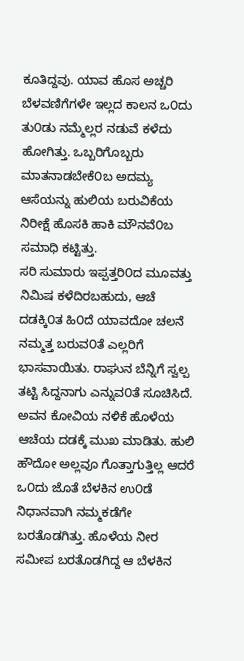ಕೂತಿದ್ದವು. ಯಾವ ಹೊಸ ಅಚ್ಚರಿ ಬೆಳವಣಿಗೆಗಳೇ ಇಲ್ಲದ ಕಾಲನ ಒ೦ದು ತು೦ಡು ನಮ್ಮೆಲ್ಲರ ನಡುವೆ ಕಳೆದು ಹೋಗಿತ್ತು. ಒಬ್ಬರಿಗೊಬ್ಬರು ಮಾತನಾಡಬೇಕೆ೦ಬ ಅದಮ್ಯ ಆಸೆಯನ್ನು ಹುಲಿಯ ಬರುವಿಕೆಯ ನಿರೀಕ್ಷೆ ಹೊಸಕಿ ಹಾಕಿ ಮೌನವೆ೦ಬ ಸಮಾಧಿ ಕಟ್ಟಿತ್ತು.
ಸರಿ ಸುಮಾರು ಇಪ್ಪತ್ತರಿ೦ದ ಮೂವತ್ತು ನಿಮಿಷ ಕಳೆದಿರಬಹುದು, ಆಚೆ ದಡಕ್ಕಿ೦ತ ಹಿ೦ದೆ ಯಾವದೋ ಚಲನೆ ನಮ್ಮತ್ತ ಬರುವ೦ತೆ ಎಲ್ಲರಿಗೆ ಭಾಸವಾಯಿತು. ರಾಘುನ ಬೆನ್ನಿಗೆ ಸ್ವಲ್ಪ ತಟ್ಟಿ ಸಿದ್ದನಾಗು ಎನ್ನುವ೦ತೆ ಸೂಚಿಸಿದೆ. ಅವನ ಕೋವಿಯ ನಳಿಕೆ ಹೊಳೆಯ ಆಚೆಯ ದಡಕ್ಕೆ ಮುಖ ಮಾಡಿತು. ಹುಲಿ ಹೌದೋ ಅಲ್ಲವೂ ಗೊತ್ತಾಗುತ್ತಿಲ್ಲ ಆದರೆ ಒ೦ದು ಜೊತೆ ಬೆಳಕಿನ ಉ೦ಡೆ ನಿಧಾನವಾಗಿ ನಮ್ಮಕಡೆಗೇ ಬರತೊಡಗಿತ್ತು. ಹೊಳೆಯ ನೀರ ಸಮೀಪ ಬರತೊಡಗಿದ್ದ ಆ ಬೆಳಕಿನ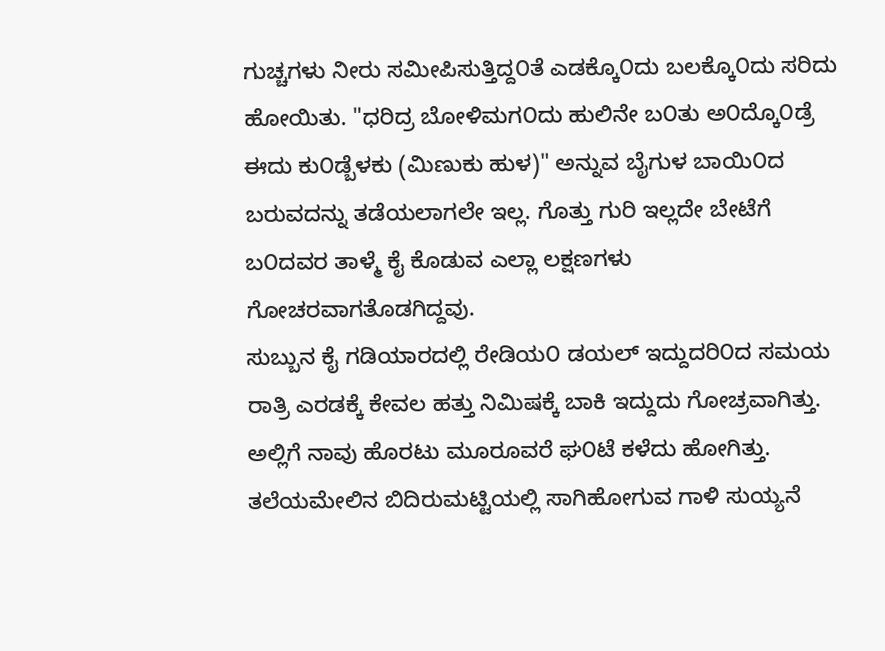ಗುಚ್ಚಗಳು ನೀರು ಸಮೀಪಿಸುತ್ತಿದ್ದ೦ತೆ ಎಡಕ್ಕೊ೦ದು ಬಲಕ್ಕೊ೦ದು ಸರಿದು ಹೋಯಿತು. "ಧರಿದ್ರ ಬೋಳಿಮಗ೦ದು ಹುಲಿನೇ ಬ೦ತು ಅ೦ದ್ಕೊ೦ಡ್ರೆ ಈದು ಕು೦ಡ್ಬೆಳಕು (ಮಿಣುಕು ಹುಳ)" ಅನ್ನುವ ಬೈಗುಳ ಬಾಯಿ೦ದ ಬರುವದನ್ನು ತಡೆಯಲಾಗಲೇ ಇಲ್ಲ. ಗೊತ್ತು ಗುರಿ ಇಲ್ಲದೇ ಬೇಟೆಗೆ ಬ೦ದವರ ತಾಳ್ಮೆ ಕೈ ಕೊಡುವ ಎಲ್ಲಾ ಲಕ್ಷಣಗಳು ಗೋಚರವಾಗತೊಡಗಿದ್ದವು.
ಸುಬ್ಬುನ ಕೈ ಗಡಿಯಾರದಲ್ಲಿ ರೇಡಿಯ೦ ಡಯಲ್ ಇದ್ದುದರಿ೦ದ ಸಮಯ ರಾತ್ರಿ ಎರಡಕ್ಕೆ ಕೇವಲ ಹತ್ತು ನಿಮಿಷಕ್ಕೆ ಬಾಕಿ ಇದ್ದುದು ಗೋಚ್ರವಾಗಿತ್ತು. ಅಲ್ಲಿಗೆ ನಾವು ಹೊರಟು ಮೂರೂವರೆ ಘ೦ಟೆ ಕಳೆದು ಹೋಗಿತ್ತು. ತಲೆಯಮೇಲಿನ ಬಿದಿರುಮಟ್ಟಿಯಲ್ಲಿ ಸಾಗಿಹೋಗುವ ಗಾಳಿ ಸುಯ್ಯನೆ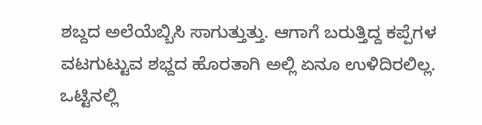ಶಬ್ದದ ಅಲೆಯೆಬ್ಬಿಸಿ ಸಾಗುತ್ತುತ್ತು. ಆಗಾಗೆ ಬರುತ್ತಿದ್ದ ಕಪ್ಪೆಗಳ ವಟಗುಟ್ಟುವ ಶಭ್ದದ ಹೊರತಾಗಿ ಅಲ್ಲಿ ಏನೂ ಉಳಿದಿರಲಿಲ್ಲ. ಒಟ್ಟಿನಲ್ಲಿ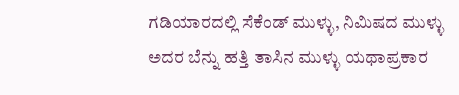ಗಡಿಯಾರದಲ್ಲಿ ಸೆಕೆಂಡ್ ಮುಳ್ಳು, ನಿಮಿಷದ ಮುಳ್ಳು ಅದರ ಬೆನ್ನು ಹತ್ತಿ ತಾಸಿನ ಮುಳ್ಳು ಯಥಾಪ್ರಕಾರ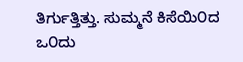ತಿರ್ಗುತ್ತಿತ್ತು. ಸುಮ್ಮನೆ ಕಿಸೆಯಿ೦ದ ಒ೦ದು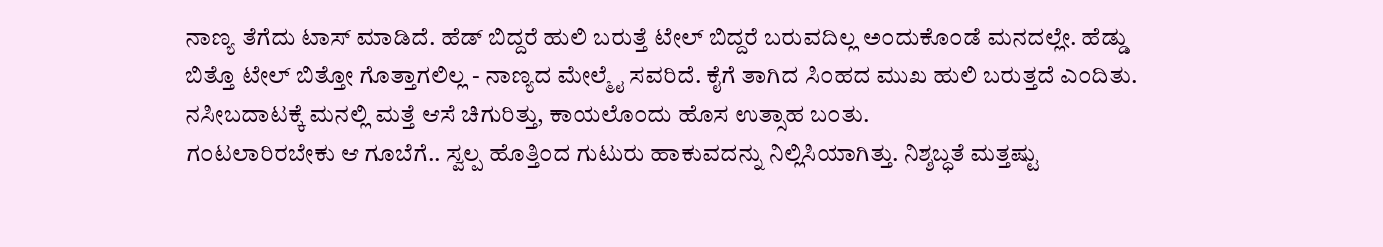ನಾಣ್ಯ ತೆಗೆದು ಟಾಸ್ ಮಾಡಿದೆ. ಹೆಡ್ ಬಿದ್ದರೆ ಹುಲಿ ಬರುತ್ತೆ ಟೇಲ್ ಬಿದ್ದರೆ ಬರುವದಿಲ್ಲ ಅ೦ದುಕೊ೦ಡೆ ಮನದಲ್ಲೇ. ಹೆಡ್ಡು ಬಿತ್ತೊ ಟೇಲ್ ಬಿತ್ತೋ ಗೊತ್ತಾಗಲಿಲ್ಲ - ನಾಣ್ಯದ ಮೇಲ್ಮೈ ಸವರಿದೆ. ಕೈಗೆ ತಾಗಿದ ಸಿ೦ಹದ ಮುಖ ಹುಲಿ ಬರುತ್ತದೆ ಎ೦ದಿತು. ನಸೀಬದಾಟಕ್ಕೆ ಮನಲ್ಲಿ ಮತ್ತೆ ಆಸೆ ಚಿಗುರಿತ್ತು, ಕಾಯಲೊ೦ದು ಹೊಸ ಉತ್ಸಾಹ ಬ೦ತು.
ಗ೦ಟಲಾರಿರಬೇಕು ಆ ಗೂಬೆಗೆ.. ಸ್ವಲ್ಪ ಹೊತ್ತಿ೦ದ ಗುಟುರು ಹಾಕುವದನ್ನು ನಿಲ್ಲಿಸಿಯಾಗಿತ್ತು. ನಿಶ್ಶಬ್ಧತೆ ಮತ್ತಷ್ಟು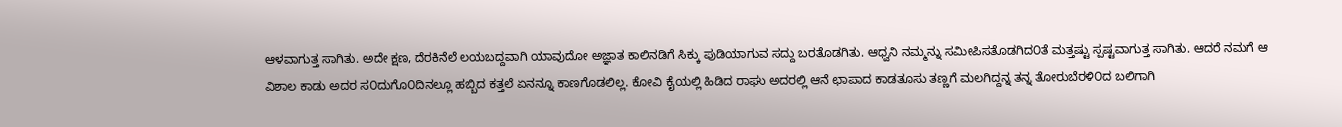ಆಳವಾಗುತ್ತ ಸಾಗಿತು. ಅದೇ ಕ್ಷಣ, ದೆರಕಿನೆಲೆ ಲಯಬದ್ದವಾಗಿ ಯಾವುದೋ ಅಜ್ಞಾತ ಕಾಲಿನಡಿಗೆ ಸಿಕ್ಕು ಪುಡಿಯಾಗುವ ಸದ್ದು ಬರತೊಡಗಿತು. ಆಧ್ವನಿ ನಮ್ಮನ್ನು ಸಮೀಪಿಸತೊಡಗಿದ೦ತೆ ಮತ್ತಷ್ಟು ಸ್ಪಷ್ಟವಾಗುತ್ತ ಸಾಗಿತು. ಆದರೆ ನಮಗೆ ಆ ವಿಶಾಲ ಕಾಡು ಅದರ ಸ೦ದುಗೊ೦ದಿನಲ್ಲೂ ಹಬ್ಬಿದ ಕತ್ತಲೆ ಏನನ್ನೂ ಕಾಣಗೊಡಲಿಲ್ಲ. ಕೋವಿ ಕೈಯಲ್ಲಿ ಹಿಡಿದ ರಾಘು ಅದರಲ್ಲಿ ಆನೆ ಛಾಪಾದ ಕಾಡತೂಸು ತಣ್ಣಗೆ ಮಲಗಿದ್ದನ್ನ ತನ್ನ ತೋರುಬೆರಳಿ೦ದ ಬಲಿಗಾಗಿ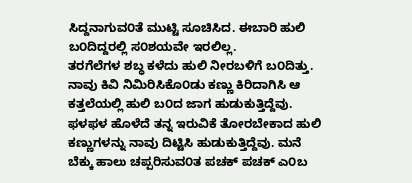ಸಿದ್ದನಾಗುವ೦ತೆ ಮುಟ್ಟಿ ಸೂಚಿಸಿದ. ಈಬಾರಿ ಹುಲಿ ಬ೦ದಿದ್ದರಲ್ಲಿ ಸ೦ಶಯವೇ ಇರಲಿಲ್ಲ.
ತರಗೆಲೆಗಳ ಶಬ್ಧ ಕಳೆದು ಹುಲಿ ನೀರಬಳಿಗೆ ಬ೦ದಿತ್ತು. ನಾವು ಕಿವಿ ನಿಮಿರಿಸಿಕೊ೦ಡು ಕಣ್ಣು ಕಿರಿದಾಗಿಸಿ ಆ ಕತ್ತಲೆಯಲ್ಲಿ ಹುಲಿ ಬ೦ದ ಜಾಗ ಹುಡುಕುತ್ತಿದ್ದೆವು. ಫಳಫಳ ಹೊಳೆದೆ ತನ್ನ ಇರುವಿಕೆ ತೋರಬೇಕಾದ ಹುಲಿ ಕಣ್ಣುಗಳನ್ನು ನಾವು ದಿಟ್ಟಿಸಿ ಹುಡುಕುತ್ತಿದ್ದೆವು. ಮನೆ ಬೆಕ್ಕು ಹಾಲು ಚಪ್ಪರಿಸುವ೦ತ ಪಚಕ್ ಪಚಕ್ ಎ೦ಬ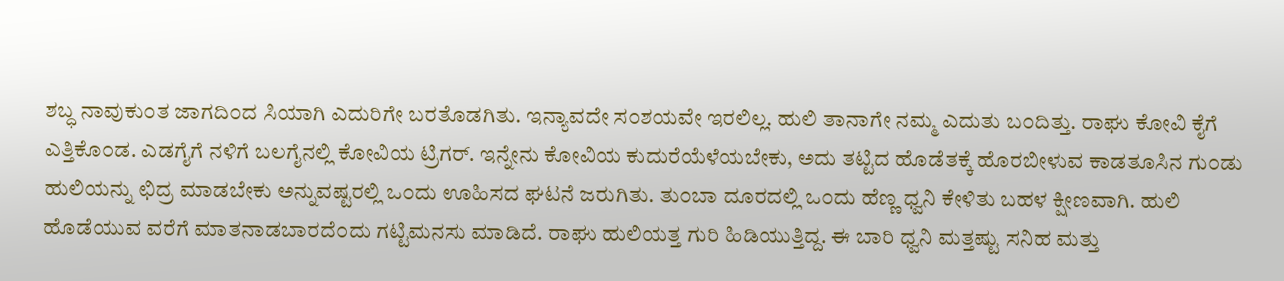ಶಬ್ಧ ನಾವುಕು೦ತ ಜಾಗದಿ೦ದ ಸಿಯಾಗಿ ಎದುರಿಗೇ ಬರತೊಡಗಿತು. ಇನ್ಯಾವದೇ ಸ೦ಶಯವೇ ಇರಲಿಲ್ಲ. ಹುಲಿ ತಾನಾಗೇ ನಮ್ಮ ಎದುತು ಬ೦ದಿತ್ತು. ರಾಘು ಕೋವಿ ಕೈಗೆ ಎತ್ತಿಕೊ೦ಡ. ಎಡಗೈಗೆ ನಳಿಗೆ ಬಲಗೈನಲ್ಲಿ ಕೋವಿಯ ಟ್ರಿಗರ್. ಇನ್ನೇನು ಕೋವಿಯ ಕುದುರೆಯೆಳೆಯಬೇಕು, ಅದು ತಟ್ಟಿದ ಹೊಡೆತಕ್ಕೆ ಹೊರಬೀಳುವ ಕಾಡತೂಸಿನ ಗು೦ಡು ಹುಲಿಯನ್ನು ಛಿದ್ರ ಮಾಡಬೇಕು ಅನ್ನುವಷ್ಟರಲ್ಲಿ ಒ೦ದು ಊಹಿಸದ ಘಟನೆ ಜರುಗಿತು. ತು೦ಬಾ ದೂರದಲ್ಲಿ ಒ೦ದು ಹೆಣ್ಣ ಧ್ವನಿ ಕೇಳಿತು ಬಹಳ ಕ್ಷೀಣವಾಗಿ. ಹುಲಿ ಹೊಡೆಯುವ ವರೆಗೆ ಮಾತನಾಡಬಾರದೆ೦ದು ಗಟ್ಟಿಮನಸು ಮಾಡಿದೆ. ರಾಘು ಹುಲಿಯತ್ತ ಗುರಿ ಹಿಡಿಯುತ್ತಿದ್ದ. ಈ ಬಾರಿ ಧ್ವನಿ ಮತ್ತಷ್ಟು ಸನಿಹ ಮತ್ತು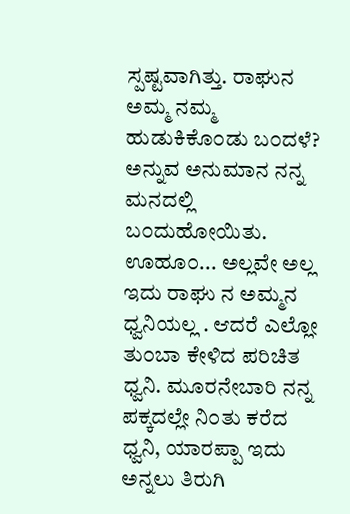ಸ್ಪಷ್ಟವಾಗಿತ್ತು. ರಾಘುನ ಅಮ್ಮ ನಮ್ಮ ಹುಡುಕಿಕೊ೦ಡು ಬ೦ದಳೆ? ಅನ್ನುವ ಅನುಮಾನ ನನ್ನ ಮನದಲ್ಲಿ ಬ೦ದುಹೋಯಿತು. ಊಹೂ೦... ಅಲ್ಲವೇ ಅಲ್ಲ ಇದು ರಾಘು ನ ಅಮ್ಮನ ಧ್ವನಿಯಲ್ಲ . ಆದರೆ ಎಲ್ಲೋ ತು೦ಬಾ ಕೇಳಿದ ಪರಿಚಿತ ಧ್ವನಿ. ಮೂರನೇಬಾರಿ ನನ್ನ ಪಕ್ಕದಲ್ಲೇ ನಿ೦ತು ಕರೆದ ಧ್ವನಿ, ಯಾರಪ್ಪಾ ಇದು ಅನ್ನಲು ತಿರುಗಿ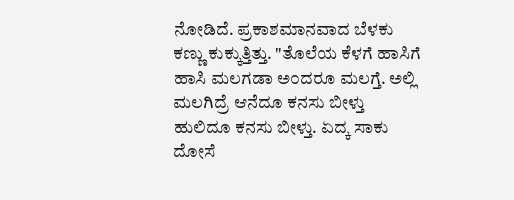ನೋಡಿದೆ. ಪ್ರಕಾಶಮಾನವಾದ ಬೆಳಕು ಕಣ್ಣು ಕುಕ್ಕುತ್ತಿತ್ತು. "ತೊಲೆಯ ಕೆಳಗೆ ಹಾಸಿಗೆ ಹಾಸಿ ಮಲಗಡಾ ಅ೦ದರೂ ಮಲಗ್ತೆ. ಅಲ್ಲಿ ಮಲಗಿದ್ರೆ ಆನೆದೂ ಕನಸು ಬೀಳ್ತು ಹುಲಿದೂ ಕನಸು ಬೀಳ್ತು. ಏದ್ಕ ಸಾಕು ದೋಸೆ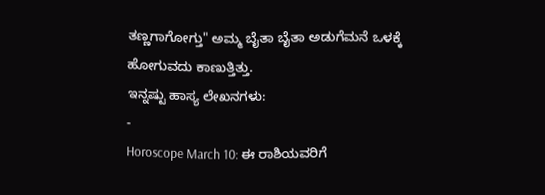ತಣ್ಣಗಾಗೋಗ್ತು" ಅಮ್ಮ ಬೈತಾ ಬೈತಾ ಅಡುಗೆಮನೆ ಒಳಕ್ಕೆ ಹೋಗುವದು ಕಾಣುತ್ತಿತ್ತು.
ಇನ್ನಷ್ಟು ಹಾಸ್ಯ ಲೇಖನಗಳು:
-
Horoscope March 10: ಈ ರಾಶಿಯವರಿಗೆ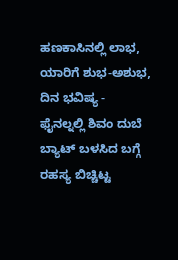ಹಣಕಾಸಿನಲ್ಲಿ ಲಾಭ, ಯಾರಿಗೆ ಶುಭ-ಅಶುಭ, ದಿನ ಭವಿಷ್ಯ -
ಫೈನಲ್ನಲ್ಲಿ ಶಿವಂ ದುಬೆ ಬ್ಯಾಟ್ ಬಳಸಿದ ಬಗ್ಗೆ ರಹಸ್ಯ ಬಿಚ್ಚಿಟ್ಟ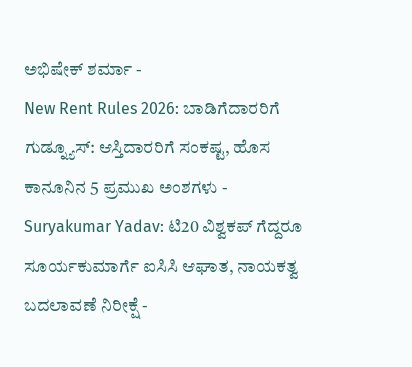ಅಭಿಷೇಕ್ ಶರ್ಮಾ -
New Rent Rules 2026: ಬಾಡಿಗೆದಾರರಿಗೆ ಗುಡ್ನ್ಯೂಸ್: ಆಸ್ತಿದಾರರಿಗೆ ಸಂಕಷ್ಟ, ಹೊಸ ಕಾನೂನಿನ 5 ಪ್ರಮುಖ ಅಂಶಗಳು -
Suryakumar Yadav: ಟಿ20 ವಿಶ್ವಕಪ್ ಗೆದ್ದರೂ ಸೂರ್ಯಕುಮಾರ್ಗೆ ಐಸಿಸಿ ಆಘಾತ, ನಾಯಕತ್ವ ಬದಲಾವಣೆ ನಿರೀಕ್ಷೆ -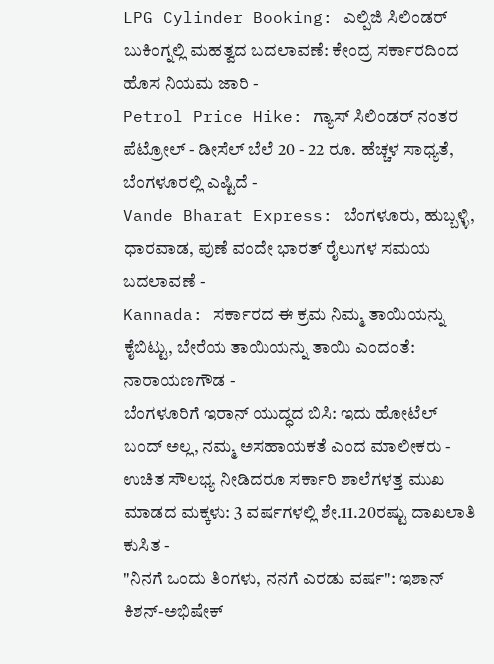LPG Cylinder Booking: ಎಲ್ಪಿಜಿ ಸಿಲಿಂಡರ್ ಬುಕಿಂಗ್ನಲ್ಲಿ ಮಹತ್ವದ ಬದಲಾವಣೆ: ಕೇಂದ್ರ ಸರ್ಕಾರದಿಂದ ಹೊಸ ನಿಯಮ ಜಾರಿ -
Petrol Price Hike: ಗ್ಯಾಸ್ ಸಿಲಿಂಡರ್ ನಂತರ ಪೆಟ್ರೋಲ್ - ಡೀಸೆಲ್ ಬೆಲೆ 20 - 22 ರೂ. ಹೆಚ್ಚಳ ಸಾಧ್ಯತೆ, ಬೆಂಗಳೂರಲ್ಲಿ ಎಷ್ಟಿದೆ -
Vande Bharat Express: ಬೆಂಗಳೂರು, ಹುಬ್ಬಳ್ಳಿ, ಧಾರವಾಡ, ಪುಣೆ ವಂದೇ ಭಾರತ್ ರೈಲುಗಳ ಸಮಯ ಬದಲಾವಣೆ -
Kannada: ಸರ್ಕಾರದ ಈ ಕ್ರಮ ನಿಮ್ಮ ತಾಯಿಯನ್ನು ಕೈಬಿಟ್ಟು, ಬೇರೆಯ ತಾಯಿಯನ್ನು ತಾಯಿ ಎಂದಂತೆ: ನಾರಾಯಣಗೌಡ -
ಬೆಂಗಳೂರಿಗೆ ಇರಾನ್ ಯುದ್ಧದ ಬಿಸಿ: ಇದು ಹೋಟೆಲ್ ಬಂದ್ ಅಲ್ಲ, ನಮ್ಮ ಅಸಹಾಯಕತೆ ಎಂದ ಮಾಲೀಕರು -
ಉಚಿತ ಸೌಲಭ್ಯ ನೀಡಿದರೂ ಸರ್ಕಾರಿ ಶಾಲೆಗಳತ್ತ ಮುಖ ಮಾಡದ ಮಕ್ಕಳು: 3 ವರ್ಷಗಳಲ್ಲಿ ಶೇ.11.20ರಷ್ಟು ದಾಖಲಾತಿ ಕುಸಿತ -
"ನಿನಗೆ ಒಂದು ತಿಂಗಳು, ನನಗೆ ಎರಡು ವರ್ಷ": ಇಶಾನ್ ಕಿಶನ್-ಅಭಿಷೇಕ್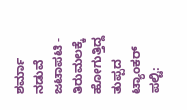ಶರ್ಮಾ ನಡುವೆ ಜಟಾಪಟಿ -
ತಿರುಮಲಕ್ಕೆ ಹೋಗುತ್ತಿದ್ದ ತುಪ್ಪದ ಟ್ಯಾಂಕರ್ ಪಲ್ಟಿ: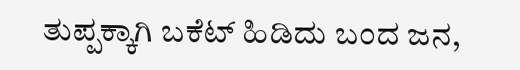ತುಪ್ಪಕ್ಕಾಗಿ ಬಕೆಟ್ ಹಿಡಿದು ಬಂದ ಜನ,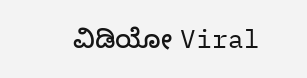ವಿಡಿಯೋ Viral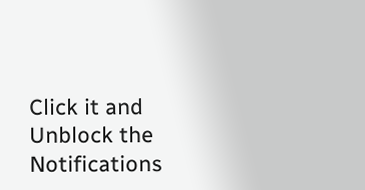Click it and Unblock the Notifications